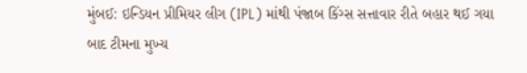મુંબઈ: ઇન્ડિયન પ્રીમિયર લીગ (IPL) માંથી પંજાબ કિંગ્સ સત્તાવાર રીતે બહાર થઈ ગયા બાદ ટીમના મુખ્ય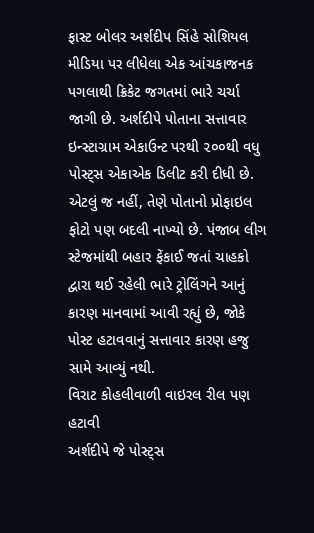ફાસ્ટ બોલર અર્શદીપ સિંહે સોશિયલ મીડિયા પર લીધેલા એક આંચકાજનક પગલાથી ક્રિકેટ જગતમાં ભારે ચર્ચા જાગી છે. અર્શદીપે પોતાના સત્તાવાર ઇન્સ્ટાગ્રામ એકાઉન્ટ પરથી ૨૦૦થી વધુ પોસ્ટ્સ એકાએક ડિલીટ કરી દીધી છે. એટલું જ નહીં, તેણે પોતાનો પ્રોફાઇલ ફોટો પણ બદલી નાખ્યો છે. પંજાબ લીગ સ્ટેજમાંથી બહાર ફેંકાઈ જતાં ચાહકો દ્વારા થઈ રહેલી ભારે ટ્રોલિંગને આનું કારણ માનવામાં આવી રહ્યું છે, જોકે પોસ્ટ હટાવવાનું સત્તાવાર કારણ હજુ સામે આવ્યું નથી.
વિરાટ કોહલીવાળી વાઇરલ રીલ પણ હટાવી
અર્શદીપે જે પોસ્ટ્સ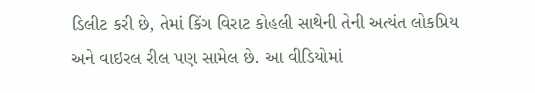ડિલીટ કરી છે, તેમાં કિંગ વિરાટ કોહલી સાથેની તેની અત્યંત લોકપ્રિય અને વાઇરલ રીલ પણ સામેલ છે. આ વીડિયોમાં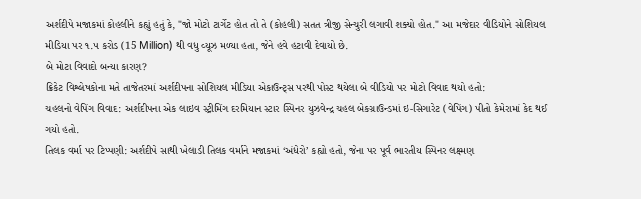અર્શદીપે મજાકમાં કોહલીને કહ્યું હતું કે, "જો મોટો ટાર્ગેટ હોત તો તે (કોહલી) સતત ત્રીજી સેન્ચુરી લગાવી શક્યો હોત." આ મજેદાર વીડિયોને સોશિયલ મીડિયા પર ૧.૫ કરોડ (15 Million) થી વધુ વ્યૂઝ મળ્યા હતા, જેને હવે હટાવી દેવાયો છે.
બે મોટા વિવાદો બન્યા કારણ?
ક્રિકેટ વિશ્લેષકોના મતે તાજેતરમાં અર્શદીપના સોશિયલ મીડિયા એકાઉન્ટ્સ પરથી પોસ્ટ થયેલા બે વીડિયો પર મોટો વિવાદ થયો હતો:
ચહલનો વેપિંગ વિવાદ: અર્શદીપના એક લાઇવ સ્ટ્રીમિંગ દરમિયાન સ્ટાર સ્પિનર યુઝવેન્દ્ર ચહલ બેકગ્રાઉન્ડમાં ઇ-સિગારેટ (વેપિંગ) પીતો કેમેરામાં કેદ થઈ ગયો હતો.
તિલક વર્મા પર ટિપ્પણી: અર્શદીપે સાથી ખેલાડી તિલક વર્માને મજાકમાં ‘અંધેરો’ કહ્યો હતો, જેના પર પૂર્વ ભારતીય સ્પિનર લક્ષ્મણ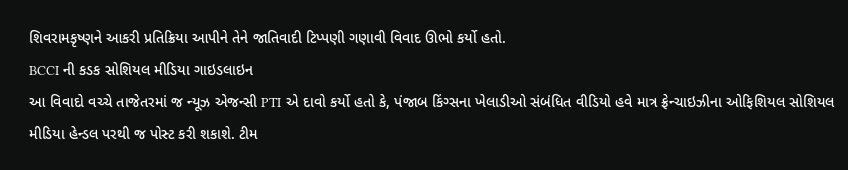શિવરામકૃષ્ણને આકરી પ્રતિક્રિયા આપીને તેને જાતિવાદી ટિપ્પણી ગણાવી વિવાદ ઊભો કર્યો હતો.
BCCI ની કડક સોશિયલ મીડિયા ગાઇડલાઇન
આ વિવાદો વચ્ચે તાજેતરમાં જ ન્યૂઝ એજન્સી PTI એ દાવો કર્યો હતો કે, પંજાબ કિંગ્સના ખેલાડીઓ સંબંધિત વીડિયો હવે માત્ર ફ્રેન્ચાઇઝીના ઓફિશિયલ સોશિયલ મીડિયા હેન્ડલ પરથી જ પોસ્ટ કરી શકાશે. ટીમ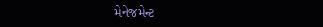મેનેજમેન્ટ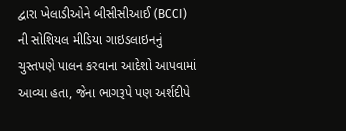દ્વારા ખેલાડીઓને બીસીસીઆઈ (BCCI) ની સોશિયલ મીડિયા ગાઇડલાઇનનું ચુસ્તપણે પાલન કરવાના આદેશો આપવામાં આવ્યા હતા, જેના ભાગરૂપે પણ અર્શદીપે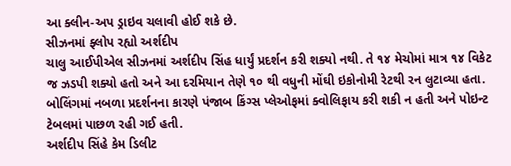આ ક્લીન-અપ ડ્રાઇવ ચલાવી હોઈ શકે છે.
સીઝનમાં ફ્લોપ રહ્યો અર્શદીપ
ચાલુ આઈપીએલ સીઝનમાં અર્શદીપ સિંહ ધાર્યું પ્રદર્શન કરી શક્યો નથી. તે ૧૪ મેચોમાં માત્ર ૧૪ વિકેટ જ ઝડપી શક્યો હતો અને આ દરમિયાન તેણે ૧૦ થી વધુની મોંઘી ઇકોનોમી રેટથી રન લુટાવ્યા હતા. બોલિંગમાં નબળા પ્રદર્શનના કારણે પંજાબ કિંગ્સ પ્લેઓફમાં ક્વોલિફાય કરી શકી ન હતી અને પોઇન્ટ ટેબલમાં પાછળ રહી ગઈ હતી.
અર્શદીપ સિંહે કેમ ડિલીટ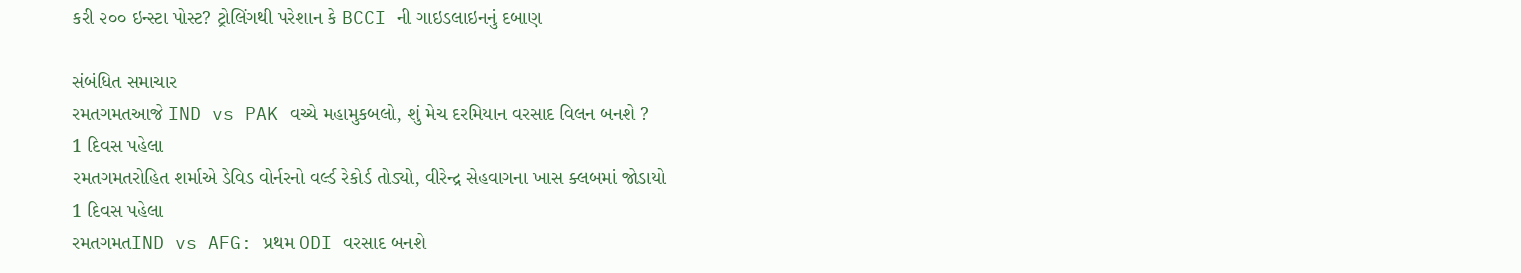કરી ૨૦૦ ઇન્સ્ટા પોસ્ટ? ટ્રોલિંગથી પરેશાન કે BCCI ની ગાઇડલાઇનનું દબાણ

સંબંધિત સમાચાર
રમતગમતઆજે IND vs PAK વચ્ચે મહામુકબલો, શું મેચ દરમિયાન વરસાદ વિલન બનશે ?
1 દિવસ પહેલા
રમતગમતરોહિત શર્માએ ડેવિડ વોર્નરનો વર્લ્ડ રેકોર્ડ તોડ્યો, વીરેન્દ્ર સેહવાગના ખાસ ક્લબમાં જોડાયો
1 દિવસ પહેલા
રમતગમતIND vs AFG: પ્રથમ ODI વરસાદ બનશે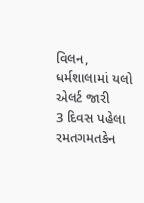વિલન, ધર્મશાલામાં યલો એલર્ટ જારી
3 દિવસ પહેલા
રમતગમતકેન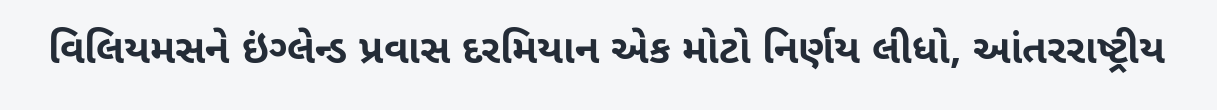વિલિયમસને ઇંગ્લેન્ડ પ્રવાસ દરમિયાન એક મોટો નિર્ણય લીધો, આંતરરાષ્ટ્રીય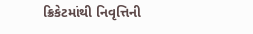ક્રિકેટમાંથી નિવૃત્તિની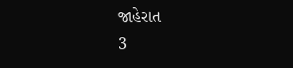જાહેરાત
3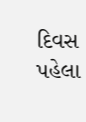દિવસ પહેલા